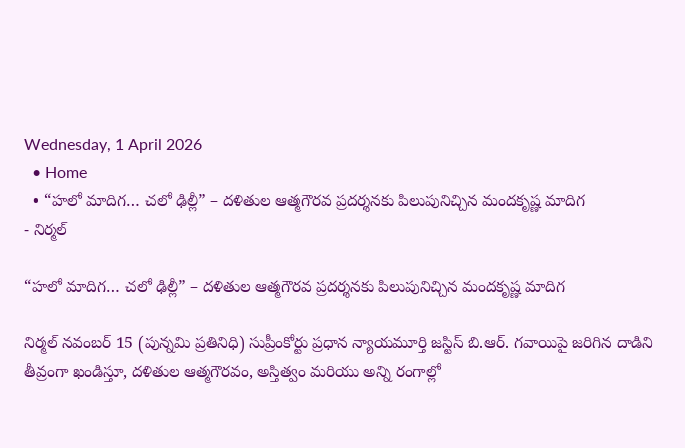Wednesday, 1 April 2026
  • Home
  • “హలో మాదిగ… చలో ఢిల్లీ” – దళితుల ఆత్మగౌరవ ప్రదర్శనకు పిలుపునిచ్చిన మందకృష్ణ మాదిగ
- నిర్మల్

“హలో మాదిగ… చలో ఢిల్లీ” – దళితుల ఆత్మగౌరవ ప్రదర్శనకు పిలుపునిచ్చిన మందకృష్ణ మాదిగ

నిర్మల్ నవంబర్ 15 (పున్నమి ప్రతినిధి) సుప్రీంకోర్టు ప్రధాన న్యాయమూర్తి జస్టిస్ బి.ఆర్. గవాయి‌పై జరిగిన దాడిని తీవ్రంగా ఖండిస్తూ, దళితుల ఆత్మగౌరవం, అస్తిత్వం మరియు అన్ని రంగాల్లో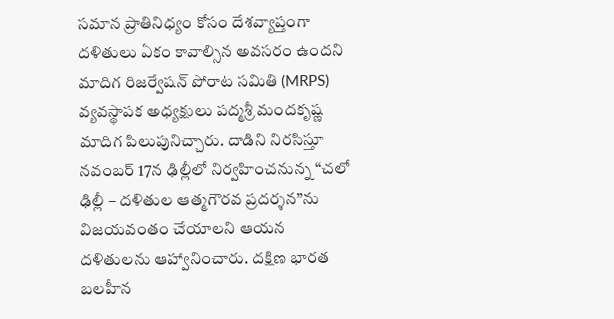సమాన ప్రాతినిధ్యం కోసం దేశవ్యాప్తంగా దళితులు ఏకం కావాల్సిన అవసరం ఉందని మాదిగ రిజర్వేషన్ పోరాట సమితి (MRPS) వ్యవస్థాపక అధ్యక్షులు పద్మశ్రీ మందకృష్ణ మాదిగ పిలుపునిచ్చారు. దాడిని నిరసిస్తూ నవంబర్ 17న ఢిల్లీలో నిర్వహించనున్న “చలో ఢిల్లీ – దళితుల ఆత్మగౌరవ ప్రదర్శన”ను విజయవంతం చేయాలని ఆయన దళితులను ఆహ్వానించారు. దక్షిణ భారత బలహీన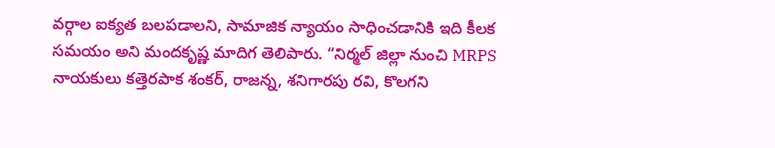వర్గాల ఐక్యత బలపడాలని, సామాజిక న్యాయం సాధించడానికి ఇది కీలక సమయం అని మందకృష్ణ మాదిగ తెలిపారు. “నిర్మల్ జిల్లా నుంచి MRPS నాయకులు కత్తెరపాక శంకర్, రాజన్న, శనిగారపు రవి, కొలగని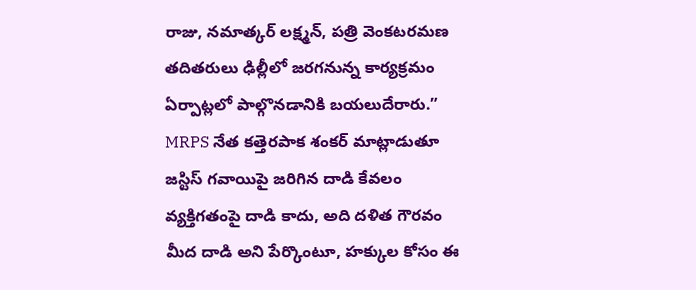రాజు, నమాత్కర్ లక్ష్మన్, పత్రి వెంకటరమణ తదితరులు ఢిల్లీలో జరగనున్న కార్యక్రమం ఏర్పాట్లలో పాల్గొనడానికి బయలుదేరారు.” MRPS నేత కత్తెరపాక శంకర్ మాట్లాడుతూ జస్టిస్ గవాయి‌పై జరిగిన దాడి కేవలం వ్యక్తిగతంపై దాడి కాదు, అది దళిత గౌరవం మీద దాడి అని పేర్కొంటూ, హక్కుల కోసం ఈ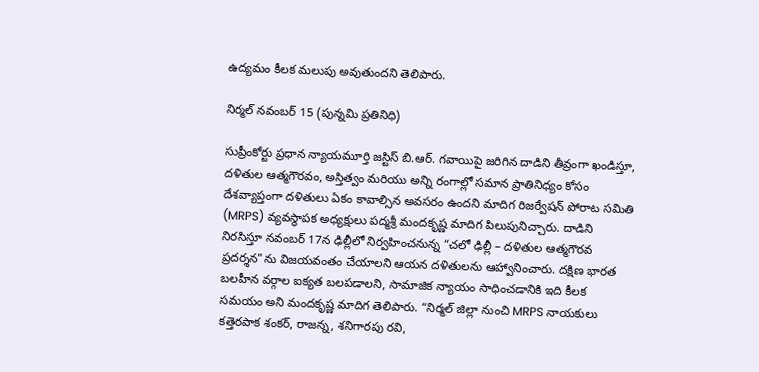ఉద్యమం కీలక మలుపు అవుతుందని తెలిపారు.

నిర్మల్ నవంబర్ 15 (పున్నమి ప్రతినిధి)

సుప్రీంకోర్టు ప్రధాన న్యాయమూర్తి జస్టిస్ బి.ఆర్. గవాయి‌పై జరిగిన దాడిని తీవ్రంగా ఖండిస్తూ, దళితుల ఆత్మగౌరవం, అస్తిత్వం మరియు అన్ని రంగాల్లో సమాన ప్రాతినిధ్యం కోసం దేశవ్యాప్తంగా దళితులు ఏకం కావాల్సిన అవసరం ఉందని మాదిగ రిజర్వేషన్ పోరాట సమితి (MRPS) వ్యవస్థాపక అధ్యక్షులు పద్మశ్రీ మందకృష్ణ మాదిగ పిలుపునిచ్చారు. దాడిని నిరసిస్తూ నవంబర్ 17న ఢిల్లీలో నిర్వహించనున్న “చలో ఢిల్లీ – దళితుల ఆత్మగౌరవ ప్రదర్శన”ను విజయవంతం చేయాలని ఆయన దళితులను ఆహ్వానించారు. దక్షిణ భారత బలహీన వర్గాల ఐక్యత బలపడాలని, సామాజిక న్యాయం సాధించడానికి ఇది కీలక సమయం అని మందకృష్ణ మాదిగ తెలిపారు. “నిర్మల్ జిల్లా నుంచి MRPS నాయకులు కత్తెరపాక శంకర్, రాజన్న, శనిగారపు రవి,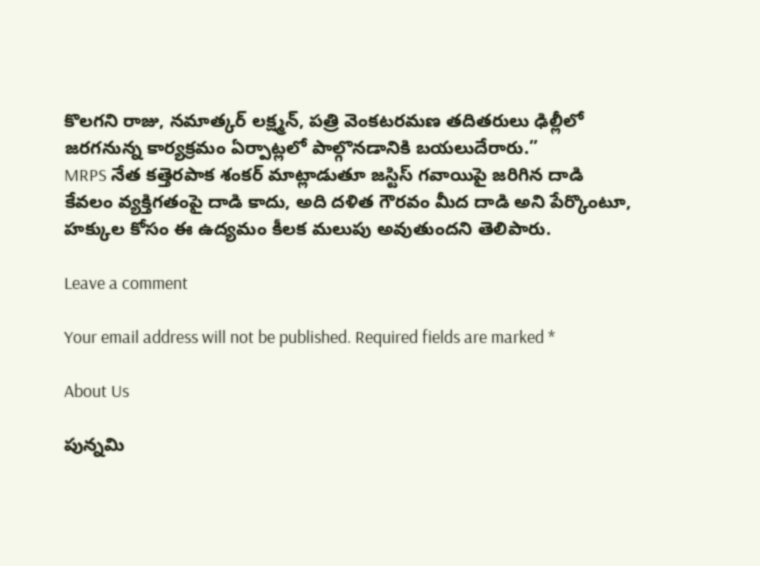కొలగని రాజు, నమాత్కర్ లక్ష్మన్, పత్రి వెంకటరమణ తదితరులు ఢిల్లీలో జరగనున్న కార్యక్రమం ఏర్పాట్లలో పాల్గొనడానికి బయలుదేరారు.”
MRPS నేత కత్తెరపాక శంకర్ మాట్లాడుతూ జస్టిస్ గవాయి‌పై జరిగిన దాడి కేవలం వ్యక్తిగతంపై దాడి కాదు, అది దళిత గౌరవం మీద దాడి అని పేర్కొంటూ, హక్కుల కోసం ఈ ఉద్యమం కీలక మలుపు అవుతుందని తెలిపారు.

Leave a comment

Your email address will not be published. Required fields are marked *

About Us

పున్నమి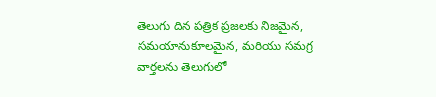తెలుగు దిన పత్రిక ప్రజలకు నిజమైన, సమయానుకూలమైన, మరియు సమగ్ర వార్తలను తెలుగులో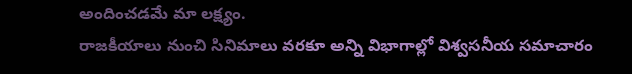అందించడమే మా లక్ష్యం.
రాజకీయాలు నుంచి సినిమాలు వరకూ అన్ని విభాగాల్లో విశ్వసనీయ సమాచారం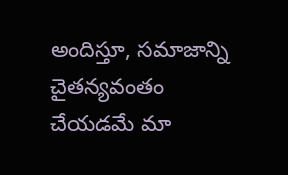అందిస్తూ, సమాజాన్ని చైతన్యవంతం చేయడమే మా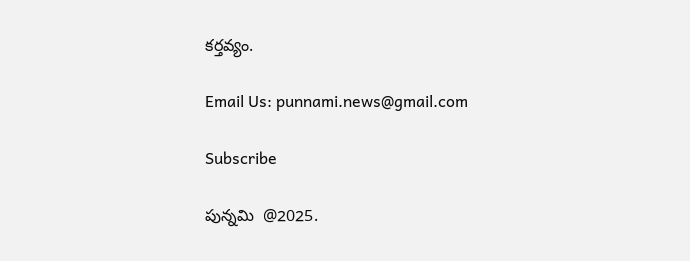కర్తవ్యం.

Email Us: punnami.news@gmail.com

Subscribe

పున్నమి  @2025.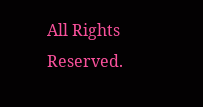All Rights Reserved.